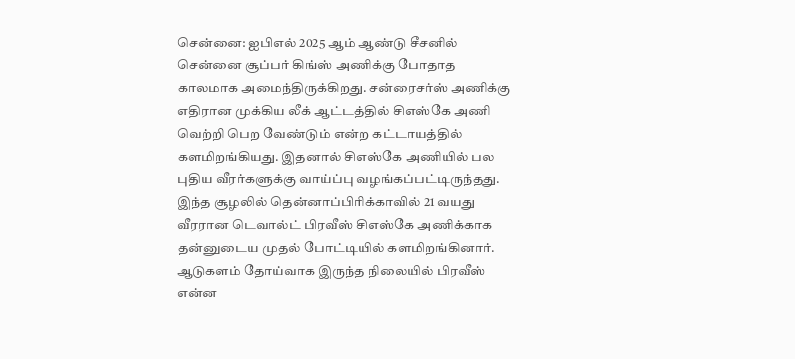சென்னை: ஐபிஎல் 2025 ஆம் ஆண்டு சீசனில் சென்னை சூப்பர் கிங்ஸ் அணிக்கு போதாத காலமாக அமைந்திருக்கிறது. சன்ரைசர்ஸ் அணிக்கு எதிரான முக்கிய லீக் ஆட்டத்தில் சிஎஸ்கே அணி வெற்றி பெற வேண்டும் என்ற கட்டாயத்தில் களமிறங்கியது. இதனால் சிஎஸ்கே அணியில் பல புதிய வீரர்களுக்கு வாய்ப்பு வழங்கப்பட்டிருந்தது.
இந்த சூழலில் தென்னாப்பிரிக்காவில் 21 வயது வீரரான டெவால்ட் பிரவீஸ் சிஎஸ்கே அணிக்காக தன்னுடைய முதல் போட்டியில் களமிறங்கினார். ஆடுகளம் தோய்வாக இருந்த நிலையில் பிரவீஸ் என்ன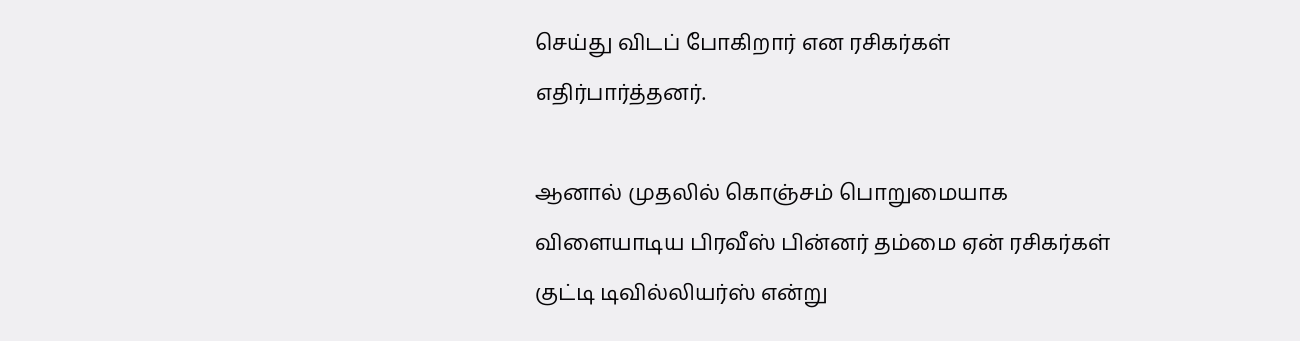செய்து விடப் போகிறார் என ரசிகர்கள் எதிர்பார்த்தனர்.

ஆனால் முதலில் கொஞ்சம் பொறுமையாக விளையாடிய பிரவீஸ் பின்னர் தம்மை ஏன் ரசிகர்கள் குட்டி டிவில்லியர்ஸ் என்று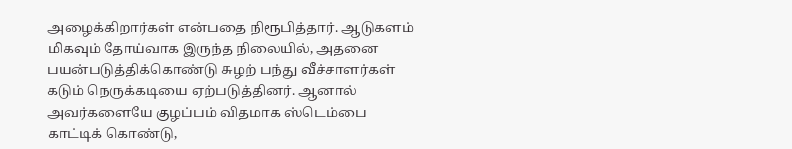அழைக்கிறார்கள் என்பதை நிரூபித்தார். ஆடுகளம் மிகவும் தோய்வாக இருந்த நிலையில், அதனை பயன்படுத்திக்கொண்டு சுழற் பந்து வீச்சாளர்கள் கடும் நெருக்கடியை ஏற்படுத்தினர். ஆனால் அவர்களையே குழப்பம் விதமாக ஸ்டெம்பை காட்டிக் கொண்டு,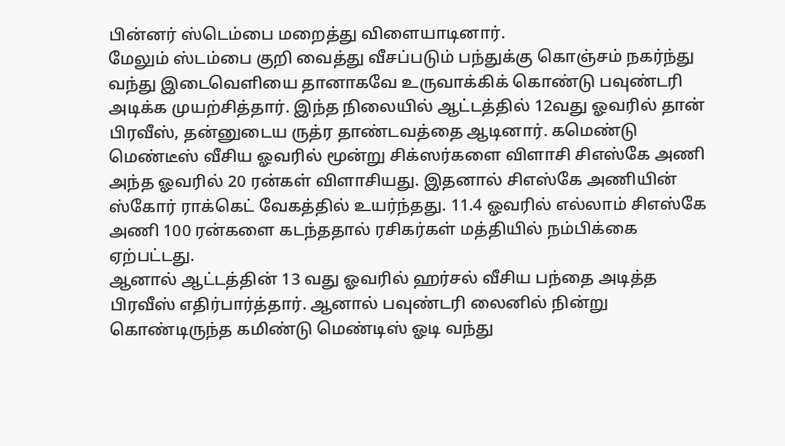பின்னர் ஸ்டெம்பை மறைத்து விளையாடினார்.
மேலும் ஸ்டம்பை குறி வைத்து வீசப்படும் பந்துக்கு கொஞ்சம் நகர்ந்து வந்து இடைவெளியை தானாகவே உருவாக்கிக் கொண்டு பவுண்டரி அடிக்க முயற்சித்தார். இந்த நிலையில் ஆட்டத்தில் 12வது ஓவரில் தான் பிரவீஸ், தன்னுடைய ருத்ர தாண்டவத்தை ஆடினார். கமெண்டு மெண்டீஸ் வீசிய ஓவரில் மூன்று சிக்ஸர்களை விளாசி சிஎஸ்கே அணி அந்த ஓவரில் 20 ரன்கள் விளாசியது. இதனால் சிஎஸ்கே அணியின் ஸ்கோர் ராக்கெட் வேகத்தில் உயர்ந்தது. 11.4 ஓவரில் எல்லாம் சிஎஸ்கே அணி 100 ரன்களை கடந்ததால் ரசிகர்கள் மத்தியில் நம்பிக்கை ஏற்பட்டது.
ஆனால் ஆட்டத்தின் 13 வது ஓவரில் ஹர்சல் வீசிய பந்தை அடித்த பிரவீஸ் எதிர்பார்த்தார். ஆனால் பவுண்டரி லைனில் நின்று கொண்டிருந்த கமிண்டு மெண்டிஸ் ஓடி வந்து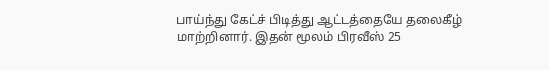பாய்ந்து கேட்ச் பிடித்து ஆட்டத்தையே தலைகீழ் மாற்றினார். இதன் மூலம் பிரவீஸ் 25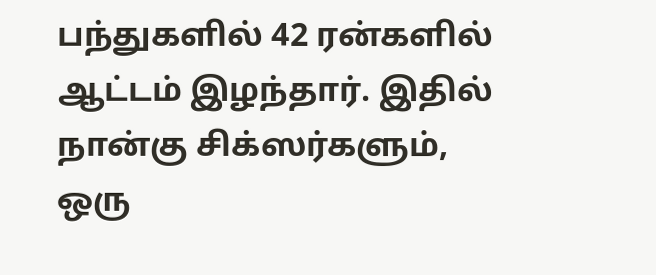பந்துகளில் 42 ரன்களில் ஆட்டம் இழந்தார். இதில் நான்கு சிக்ஸர்களும், ஒரு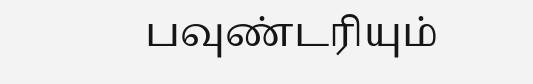பவுண்டரியும்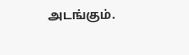அடங்கும்.